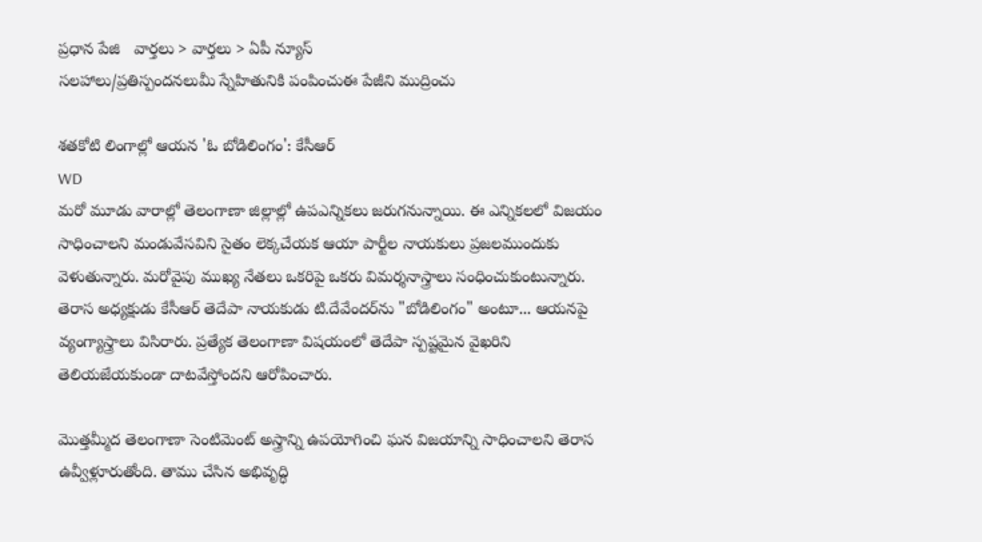ప్రధాన పేజి   వార్తలు > వార్తలు > ఏపీ న్యూస్
సలహాలు/ప్రతిస్పందనలుమీ స్నేహితునికి పంపించుఈ పేజీని ముద్రించు

శతకోటి లింగాల్లో ఆయన 'ఓ బోడిలింగం': కేసీఆర్
WD
మరో మూడు వారాల్లో తెలంగాణా జిల్లాల్లో ఉపఎన్నికలు జరుగనున్నాయి. ఈ ఎన్నికలలో విజయం సాధించాలని మండువేసవిని సైతం లెక్కచేయక ఆయా పార్టీల నాయకులు ప్రజలముందుకు వెళుతున్నారు. మరోవైపు ముఖ్య నేతలు ఒకరిపై ఒకరు విమర్శనాస్త్రాలు సంధించుకుంటున్నారు. తెరాస అధ్యక్షుడు కేసీఆర్ తెదేపా నాయకుడు టి.దేవేందర్‌ను "బోడిలింగం" అంటూ... ఆయనపై వ్యంగ్యాస్త్రాలు విసిరారు. ప్రత్యేక తెలంగాణా విషయంలో తెదేపా స్పష్టమైన వైఖరిని తెలియజేయకుండా దాటవేస్తోందని ఆరోపించారు.

మొత్తమ్మీద తెలంగాణా సెంటిమెంట్‌‌ అస్త్రాన్ని ఉపయోగించి ఘన విజయాన్ని సాధించాలని తెరాస ఉవ్వీళ్లూరుతోంది. తాము చేసిన అభివృద్ధి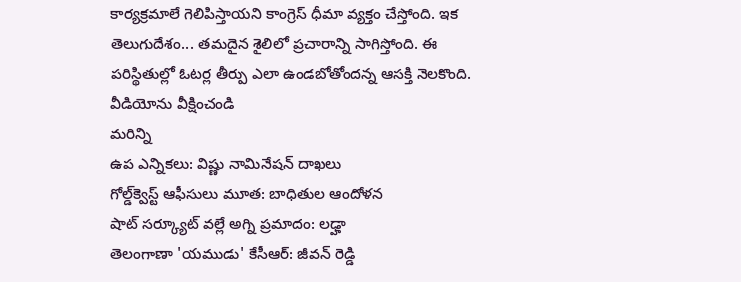కార్యక్రమాలే గెలిపిస్తాయని కాంగ్రెస్ ధీమా వ్యక్తం చేస్తోంది. ఇక తెలుగుదేశం... తమదైన శైలిలో ప్రచారాన్ని సాగిస్తోంది. ఈ పరిస్థితుల్లో ఓటర్ల తీర్పు ఎలా ఉండబోతోందన్న ఆసక్తి నెలకొంది.
వీడియోను వీక్షించండి
మరిన్ని
ఉప ఎన్నికలు: విష్ణు నామినేషన్ దాఖలు
గోల్డ్‌క్వెస్ట్ ఆఫీసులు మూత: బాధితుల ఆందోళన
షాట్ సర్క్యూట్ వల్లే అగ్ని ప్రమాదం: లఢ్హా
తెలంగాణా 'యముడు' కేసీఆర్: జీవన్ రెడ్డి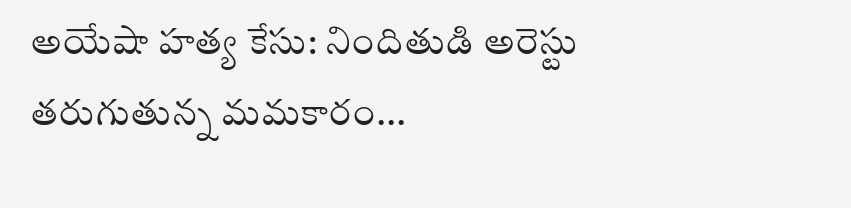అయేషా హత్య కేసు: నిందితుడి అరెస్టు
తరుగుతున్న మమకారం...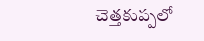చెత్తకుప్పలో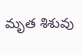మృత శిశువు